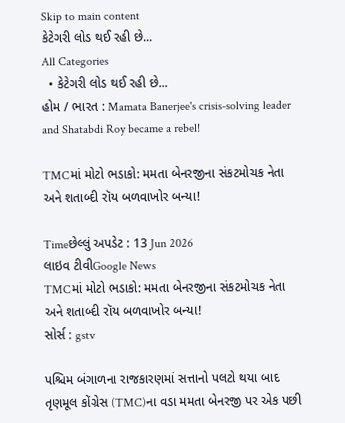Skip to main content
કેટેગરી લોડ થઈ રહી છે...
All Categories
  • કેટેગરી લોડ થઈ રહી છે...
હોમ / ભારત : Mamata Banerjee's crisis-solving leader and Shatabdi Roy became a rebel!

TMCમાં મોટો ભડાકો: મમતા બેનરજીના સંકટમોચક નેતા અને શતાબ્દી રૉય બળવાખોર બન્યા!

Timeછેલ્લું અપડેટ : 13 Jun 2026
લાઇવ ટીવીGoogle News
TMCમાં મોટો ભડાકો: મમતા બેનરજીના સંકટમોચક નેતા અને શતાબ્દી રૉય બળવાખોર બન્યા!
સોર્સ : gstv

પશ્ચિમ બંગાળના રાજકારણમાં સત્તાનો પલટો થયા બાદ તૃણમૂલ કોંગ્રેસ (TMC)ના વડા મમતા બેનરજી પર એક પછી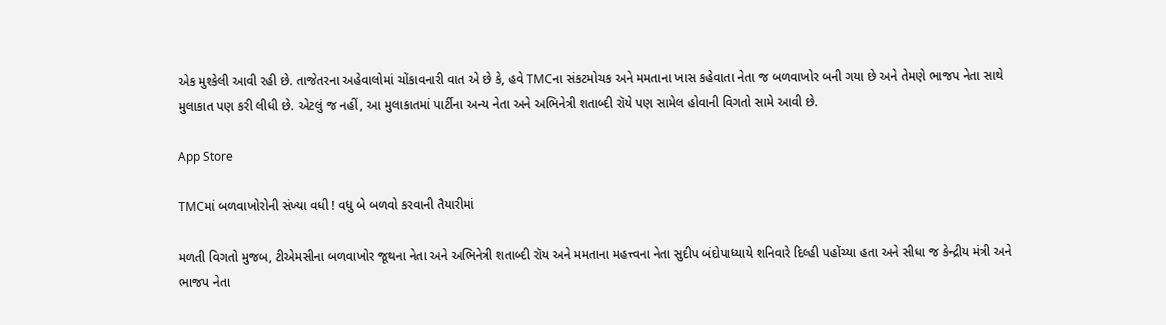એક મુશ્કેલી આવી રહી છે. તાજેતરના અહેવાલોમાં ચોંકાવનારી વાત એ છે કે, હવે TMCના સંકટમોચક અને મમતાના ખાસ કહેવાતા નેતા જ બળવાખોર બની ગયા છે અને તેમણે ભાજપ નેતા સાથે મુલાકાત પણ કરી લીધી છે. એટલું જ નહીં, આ મુલાકાતમાં પાર્ટીના અન્ય નેતા અને અભિનેત્રી શતાબ્દી રૉયે પણ સામેલ હોવાની વિગતો સામે આવી છે.

App Store

TMCમાં બળવાખોરોની સંખ્યા વધી ! વધુ બે બળવો કરવાની તૈયારીમાં

મળતી વિગતો મુજબ, ટીએમસીના બળવાખોર જૂથના નેતા અને અભિનેત્રી શતાબ્દી રૉય અને મમતાના મહત્ત્વના નેતા સુદીપ બંદોપાધ્યાયે શનિવારે દિલ્હી પહોંચ્યા હતા અને સીધા જ કેન્દ્રીય મંત્રી અને ભાજપ નેતા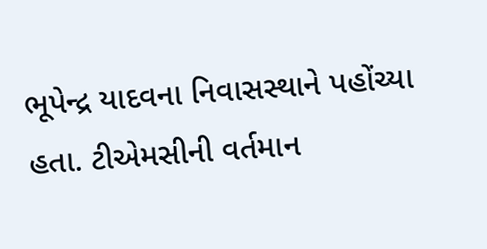ભૂપેન્દ્ર યાદવના નિવાસસ્થાને પહોંચ્યા હતા. ટીએમસીની વર્તમાન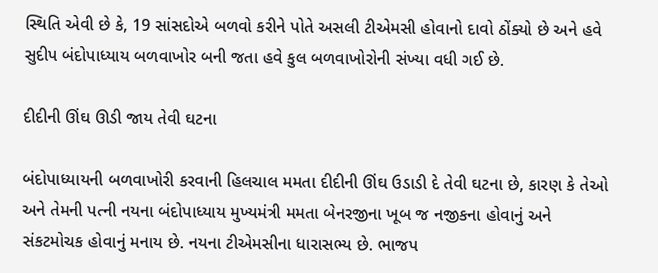સ્થિતિ એવી છે કે, 19 સાંસદોએ બળવો કરીને પોતે અસલી ટીએમસી હોવાનો દાવો ઠોંક્યો છે અને હવે સુદીપ બંદોપાધ્યાય બળવાખોર બની જતા હવે કુલ બળવાખોરોની સંખ્યા વધી ગઈ છે.

દીદીની ઊંઘ ઊડી જાય તેવી ઘટના

બંદોપાધ્યાયની બળવાખોરી કરવાની હિલચાલ મમતા દીદીની ઊંઘ ઉડાડી દે તેવી ઘટના છે, કારણ કે તેઓ અને તેમની પત્ની નયના બંદોપાધ્યાય મુખ્યમંત્રી મમતા બેનરજીના ખૂબ જ નજીકના હોવાનું અને સંકટમોચક હોવાનું મનાય છે. નયના ટીએમસીના ધારાસભ્ય છે. ભાજપ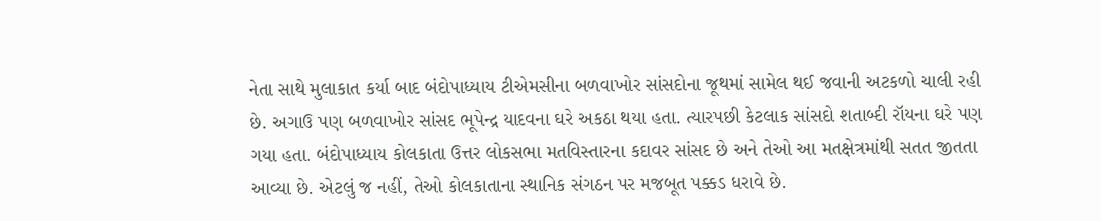નેતા સાથે મુલાકાત કર્યા બાદ બંદોપાધ્યાય ટીએમસીના બળવાખોર સાંસદોના જૂથમાં સામેલ થઈ જવાની અટકળો ચાલી રહી છે. અગાઉ પણ બળવાખોર સાંસદ ભૂપેન્દ્ર યાદવના ઘરે અકઠા થયા હતા. ત્યારપછી કેટલાક સાંસદો શતાબ્દી રૉયના ઘરે પણ ગયા હતા. બંદોપાધ્યાય કોલકાતા ઉત્તર લોકસભા મતવિસ્તારના કદાવર સાંસદ છે અને તેઓ આ મતક્ષેત્રમાંથી સતત જીતતા આવ્યા છે. એટલું જ નહીં, તેઓ કોલકાતાના સ્થાનિક સંગઠન પર મજબૂત પક્કડ ધરાવે છે.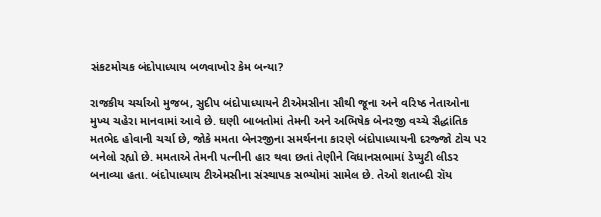સંકટમોચક બંદોપાધ્યાય બળવાખોર કેમ બન્યા?

રાજકીય ચર્ચાઓ મુજબ, સુદીપ બંદોપાધ્યાયને ટીએમસીના સૌથી જૂના અને વરિષ્ઠ નેતાઓના મુખ્ય ચહેરા માનવામાં આવે છે. ઘણી બાબતોમાં તેમની અને અભિષેક બેનરજી વચ્ચે સૈદ્ધાંતિક મતભેદ હોવાની ચર્ચા છે, જોકે મમતા બેનરજીના સમર્થનના કારણે બંદોપાધ્યાયની દરજ્જો ટોચ પર બનેલો રહ્યો છે. મમતાએ તેમની પત્નીની હાર થવા છતાં તેણીને વિધાનસભામાં ડેપ્યુટી લીડર બનાવ્યા હતા. બંદોપાધ્યાય ટીએમસીના સંસ્થાપક સભ્યોમાં સામેલ છે. તેઓ શતાબ્દી રૉય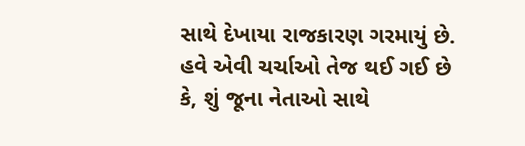સાથે દેખાયા રાજકારણ ગરમાયું છે. હવે એવી ચર્ચાઓ તેજ થઈ ગઈ છે કે, શું જૂના નેતાઓ સાથે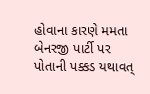હોવાના કારણે મમતા બેનરજી પાર્ટી પર પોતાની પક્કડ યથાવત્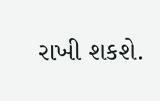રાખી શકશે.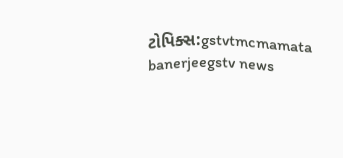ટોપિક્સ:gstvtmcmamata banerjeegstv news